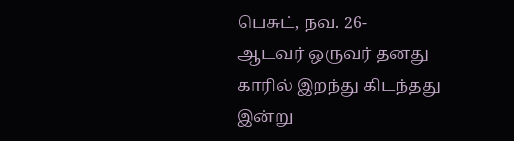பெசுட், நவ. 26-
ஆடவர் ஒருவர் தனது காரில் இறந்து கிடந்தது இன்று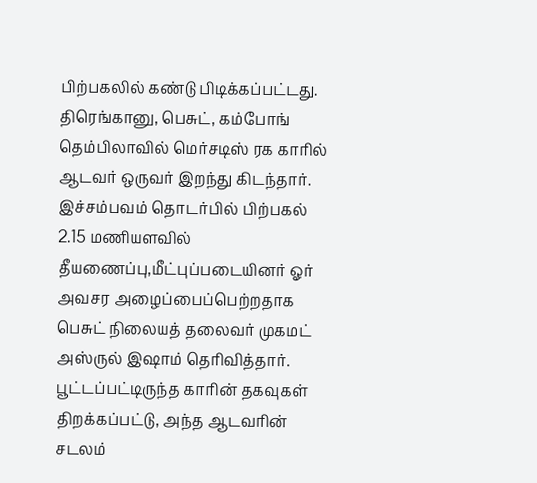பிற்பகலில் கண்டு பிடிக்கப்பட்டது. திரெங்கானு, பெசுட், கம்போங் தெம்பிலாவில் மெர்சடிஸ் ரக காரில் ஆடவர் ஒருவர் இறந்து கிடந்தார்.
இச்சம்பவம் தொடர்பில் பிற்பகல் 2.15 மணியளவில் தீயணைப்பு,மீட்புப்படையினர் ஓர் அவசர அழைப்பைப்பெற்றதாக பெசுட் நிலையத் தலைவர் முகமட் அஸ்ருல் இஷாம் தெரிவித்தார்.
பூட்டப்பட்டிருந்த காரின் தகவுகள் திறக்கப்பட்டு, அந்த ஆடவரின் சடலம்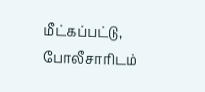மீட்கப்பட்டு, போலீசாரிடம்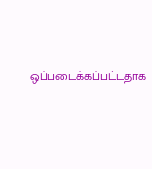ஒப்படைக்கப்பட்டதாக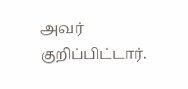அவர் குறிப்பிட்டார்.